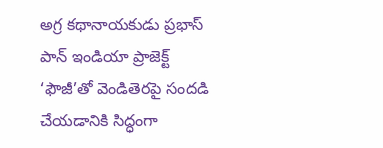అగ్ర కథానాయకుడు ప్రభాస్ పాన్ ఇండియా ప్రాజెక్ట్ ‘ఫౌజీ’తో వెండితెరపై సందడి చేయడానికి సిద్ధంగా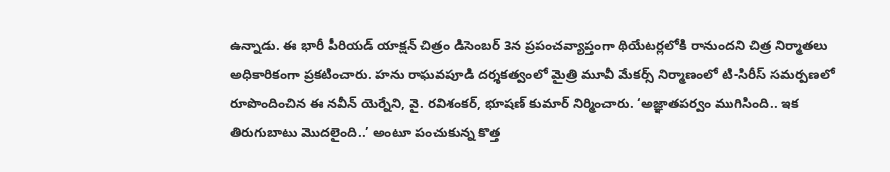ఉన్నాడు. ఈ భారీ పీరియడ్ యాక్షన్ చిత్రం డిసెంబర్ 3న ప్రపంచవ్యాప్తంగా థియేటర్లలోకి రానుందని చిత్ర నిర్మాతలు అధికారికంగా ప్రకటించారు. హను రాఘవపూడి దర్శకత్వంలో మైత్రి మూవీ మేకర్స్ నిర్మాణంలో టి-సిరీస్ సమర్పణలో రూపొందించిన ఈ నవీన్ యెర్నేని, వై. రవిశంకర్, భూషణ్ కుమార్ నిర్మించారు. ‘అజ్ఞాతపర్వం ముగిసింది.. ఇక తిరుగుబాటు మొదలైంది..’ అంటూ పంచుకున్న కొత్త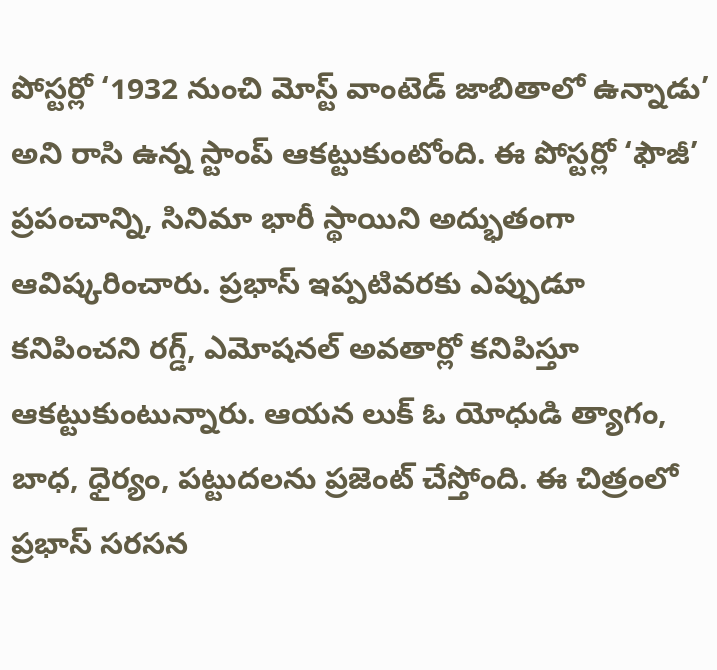పోస్టర్లో ‘1932 నుంచి మోస్ట్ వాంటెడ్ జాబితాలో ఉన్నాడు’ అని రాసి ఉన్న స్టాంప్ ఆకట్టుకుంటోంది. ఈ పోస్టర్లో ‘ఫౌజీ’ ప్రపంచాన్ని, సినిమా భారీ స్థాయిని అద్భుతంగా ఆవిష్కరించారు. ప్రభాస్ ఇప్పటివరకు ఎప్పుడూ కనిపించని రగ్డ్, ఎమోషనల్ అవతార్లో కనిపిస్తూ ఆకట్టుకుంటున్నారు. ఆయన లుక్ ఓ యోధుడి త్యాగం, బాధ, ధైర్యం, పట్టుదలను ప్రజెంట్ చేస్తోంది. ఈ చిత్రంలో ప్రభాస్ సరసన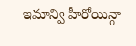ఇమాన్వి హీరోయిన్గా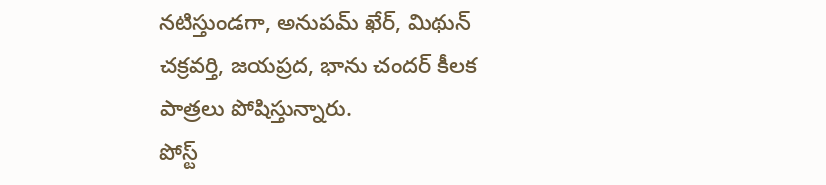నటిస్తుండగా, అనుపమ్ ఖేర్, మిథున్ చక్రవర్తి, జయప్రద, భాను చందర్ కీలక పాత్రలు పోషిస్తున్నారు.
పోస్ట్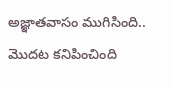అజ్ఞాతవాసం ముగిసింది.. మొదట కనిపించింది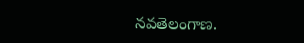నవతెలంగాణ.